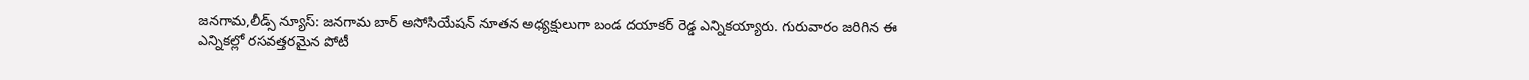జనగామ,లీడ్స్ న్యూస్: జనగామ బార్ అసోసియేషన్ నూతన అధ్యక్షులుగా బండ దయాకర్ రెడ్డ ఎన్నికయ్యారు. గురువారం జరిగిన ఈ ఎన్నికల్లో రసవత్తరమైన పోటీ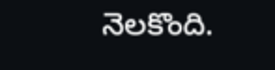నెలకొంది.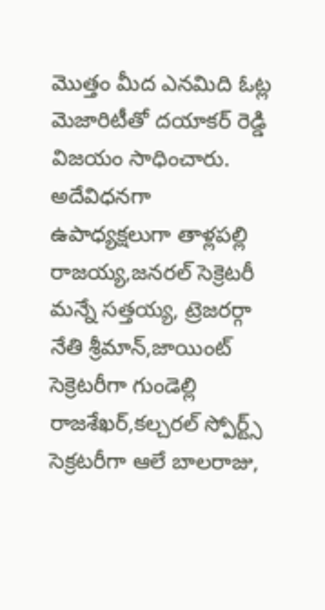మొత్తం మీద ఎనమిది ఓట్ల మెజారిటీతో దయాకర్ రెడ్డి విజయం సాధించారు. అదేవిధనగా ఉపాధ్యక్షలుగా తాళ్లపల్లి రాజయ్య,జనరల్ సెక్రెటరీ మన్నే సత్తయ్య, ట్రెజరర్గా నేతి శ్రీమాన్,జాయింట్ సెక్రెటరీగా గుండెల్లి రాజశేఖర్,కల్చరల్ స్పోర్ట్స్ సెక్రటరీగా ఆలే బాలరాజు,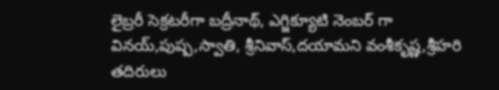లైబ్రరీ సెక్రటరీగా బద్రీనాథ్, ఎగ్జిక్యూటి నెంబర్ గా వినయ్,పుష్ప,స్వాతి, శ్రీనివాస్,దయామని వంశీకృష్ణ,శ్రీహరి తదిరులు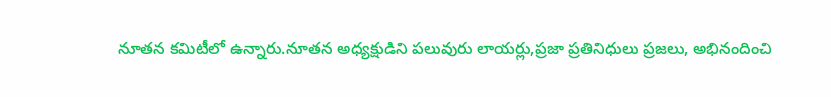నూతన కమిటీలో ఉన్నారు.నూతన అధ్యక్షుడిని పలువురు లాయర్లు,ప్రజా ప్రతినిధులు ప్రజలు, అభినందించి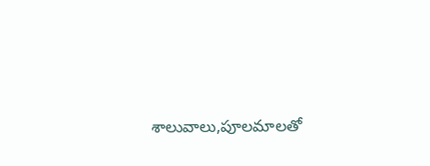శాలువాలు,పూలమాలతో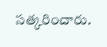సత్కరించారు.